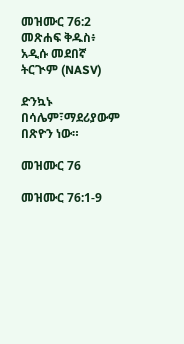መዝሙር 76:2 መጽሐፍ ቅዱስ፥ አዲሱ መደበኛ ትርጒም (NASV)

ድንኳኑ በሳሌም፣ማደሪያውም በጽዮን ነው።

መዝሙር 76

መዝሙር 76:1-9